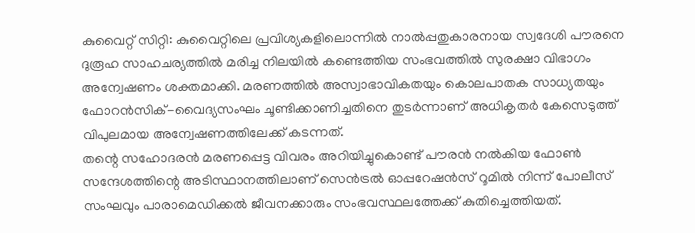കുവൈറ്റ് സിറ്റി: കുവൈറ്റിലെ പ്രവിശ്യകളിലൊന്നിൽ നാൽപ്പതുകാരനായ സ്വദേശി പൗരനെ ദുരൂഹ സാഹചര്യത്തിൽ മരിച്ച നിലയിൽ കണ്ടെത്തിയ സംഭവത്തിൽ സുരക്ഷാ വിഭാഗം അന്വേഷണം ശക്തമാക്കി. മരണത്തിൽ അസ്വാഭാവികതയും കൊലപാതക സാധ്യതയും ഫോറൻസിക്-വൈദ്യസംഘം ചൂണ്ടിക്കാണിച്ചതിനെ തുടർന്നാണ് അധികൃതർ കേസെടുത്ത് വിപുലമായ അന്വേഷണത്തിലേക്ക് കടന്നത്.
തന്റെ സഹോദരൻ മരണപ്പെട്ട വിവരം അറിയിച്ചുകൊണ്ട് പൗരൻ നൽകിയ ഫോൺ സന്ദേശത്തിന്റെ അടിസ്ഥാനത്തിലാണ് സെൻട്രൽ ഓപ്പറേഷൻസ് റൂമിൽ നിന്ന് പോലീസ് സംഘവും പാരാമെഡിക്കൽ ജീവനക്കാരും സംഭവസ്ഥലത്തേക്ക് കുതിച്ചെത്തിയത്.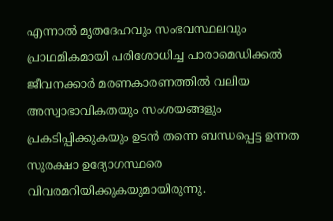എന്നാൽ മൃതദേഹവും സംഭവസ്ഥലവും പ്രാഥമികമായി പരിശോധിച്ച പാരാമെഡിക്കൽ ജീവനക്കാർ മരണകാരണത്തിൽ വലിയ അസ്വാഭാവികതയും സംശയങ്ങളും പ്രകടിപ്പിക്കുകയും ഉടൻ തന്നെ ബന്ധപ്പെട്ട ഉന്നത സുരക്ഷാ ഉദ്യോഗസ്ഥരെ വിവരമറിയിക്കുകയുമായിരുന്നു.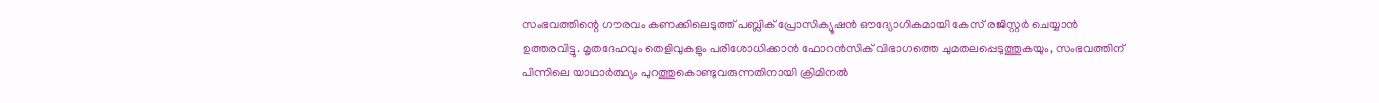സംഭവത്തിന്റെ ഗൗരവം കണക്കിലെടുത്ത് പബ്ലിക് പ്രോസിക്യൂഷൻ ഔദ്യോഗികമായി കേസ് രജിസ്റ്റർ ചെയ്യാൻ ഉത്തരവിട്ടു. മൃതദേഹവും തെളിവുകളും പരിശോധിക്കാൻ ഫോറൻസിക് വിഭാഗത്തെ ചുമതലപ്പെടുത്തുകയും, സംഭവത്തിന് പിന്നിലെ യാഥാർത്ഥ്യം പുറത്തുകൊണ്ടുവരുന്നതിനായി ക്രിമിനൽ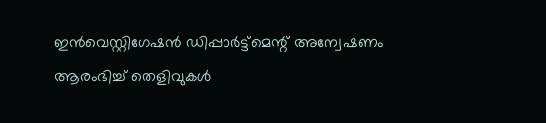ഇൻവെസ്റ്റിഗേഷൻ ഡിപ്പാർട്ട്മെന്റ് അന്വേഷണം ആരംഭിച്ച് തെളിവുകൾ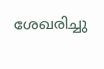ശേഖരിച്ചു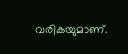വരികയുമാണ്.